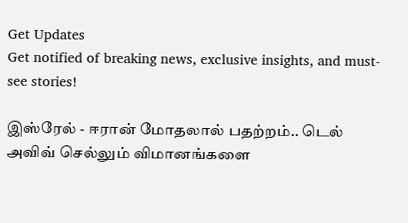Get Updates
Get notified of breaking news, exclusive insights, and must-see stories!

இஸ்ரேல் - ஈரான் மோதலால் பதற்றம்.. டெல் அவிவ் செல்லும் விமானங்களை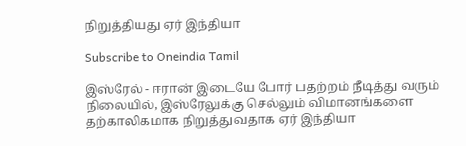நிறுத்தியது ஏர் இந்தியா

Subscribe to Oneindia Tamil

இஸ்ரேல் - ஈரான் இடையே போர் பதற்றம் நீடித்து வரும் நிலையில், இஸ்ரேலுக்கு செல்லும் விமானங்களை தற்காலிகமாக நிறுத்துவதாக ஏர் இந்தியா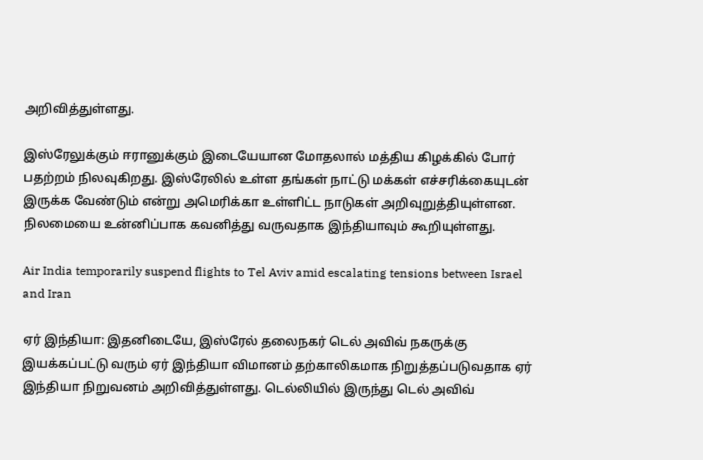அறிவித்துள்ளது.

இஸ்ரேலுக்கும் ஈரானுக்கும் இடையேயான மோதலால் மத்திய கிழக்கில் போர் பதற்றம் நிலவுகிறது. இஸ்ரேலில் உள்ள தங்கள் நாட்டு மக்கள் எச்சரிக்கையுடன் இருக்க வேண்டும் என்று அமெரிக்கா உள்ளிட்ட நாடுகள் அறிவுறுத்தியுள்ளன. நிலமையை உன்னிப்பாக கவனித்து வருவதாக இந்தியாவும் கூறியுள்ளது.

Air India temporarily suspend flights to Tel Aviv amid escalating tensions between Israel and Iran

ஏர் இந்தியா: இதனிடையே, இஸ்ரேல் தலைநகர் டெல் அவிவ் நகருக்கு இயக்கப்பட்டு வரும் ஏர் இந்தியா விமானம் தற்காலிகமாக நிறுத்தப்படுவதாக ஏர் இந்தியா நிறுவனம் அறிவித்துள்ளது. டெல்லியில் இருந்து டெல் அவிவ்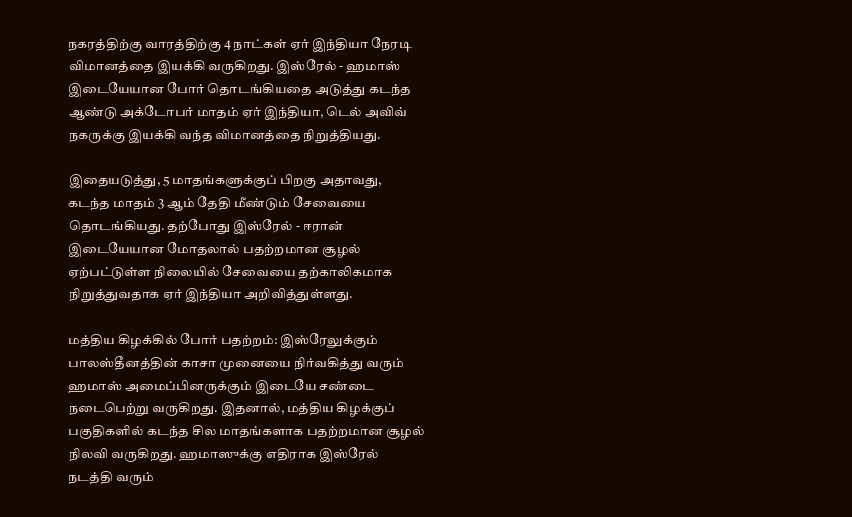நகரத்திற்கு வாரத்திற்கு 4 நாட்கள் ஏர் இந்தியா நேரடி விமானத்தை இயக்கி வருகிறது. இஸ்ரேல் - ஹமாஸ் இடையேயான போர் தொடங்கியதை அடுத்து கடந்த ஆண்டு அக்டோபர் மாதம் ஏர் இந்தியா, டெல் அவிவ் நகருக்கு இயக்கி வந்த விமானத்தை நிறுத்தியது.

இதையடுத்து, 5 மாதங்களுக்குப் பிறகு அதாவது, கடந்த மாதம் 3 ஆம் தேதி மீண்டும் சேவையை தொடங்கியது. தற்போது இஸ்ரேல் - ஈரான் இடையேயான மோதலால் பதற்றமான சூழல் ஏற்பட்டுள்ள நிலையில் சேவையை தற்காலிகமாக நிறுத்துவதாக ஏர் இந்தியா அறிவித்துள்ளது.

மத்திய கிழக்கில் போர் பதற்றம்: இஸ்ரேலுக்கும் பாலஸ்தீனத்தின் காசா முனையை நிர்வகித்து வரும் ஹமாஸ் அமைப்பினருக்கும் இடையே சண்டை நடைபெற்று வருகிறது. இதனால், மத்திய கிழக்குப் பகுதிகளில் கடந்த சில மாதங்களாக பதற்றமான சூழல் நிலவி வருகிறது. ஹமாஸுக்கு எதிராக இஸ்ரேல் நடத்தி வரும்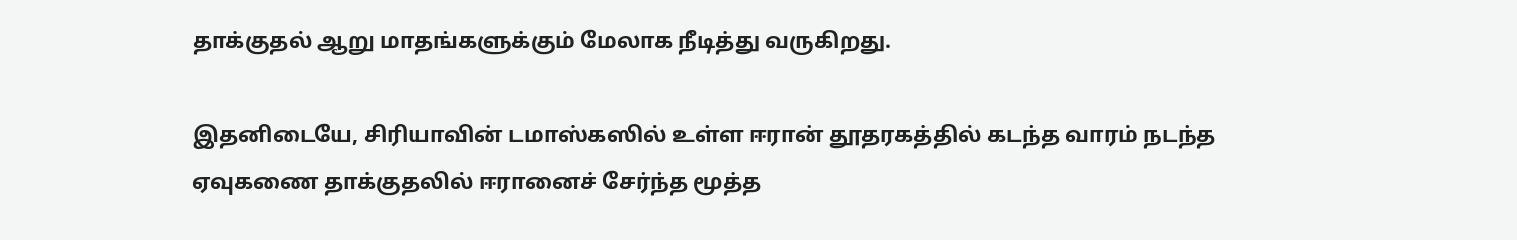தாக்குதல் ஆறு மாதங்களுக்கும் மேலாக நீடித்து வருகிறது.

இதனிடையே, சிரியாவின் டமாஸ்கஸில் உள்ள ஈரான் தூதரகத்தில் கடந்த வாரம் நடந்த ஏவுகணை தாக்குதலில் ஈரானைச் சேர்ந்த மூத்த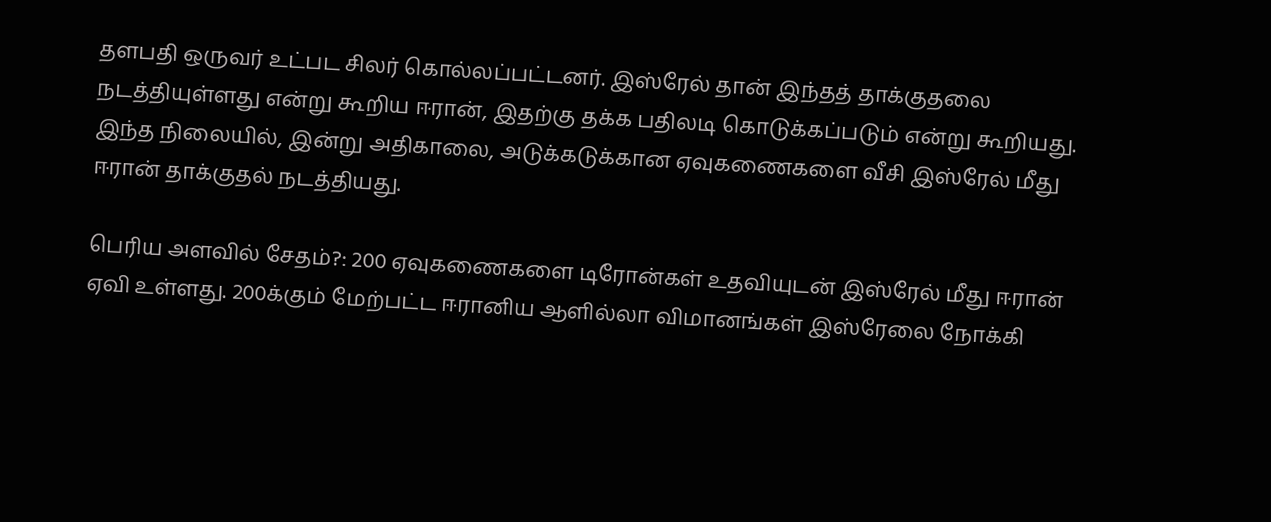தளபதி ஒருவர் உட்பட சிலர் கொல்லப்பட்டனர். இஸ்ரேல் தான் இந்தத் தாக்குதலை நடத்தியுள்ளது என்று கூறிய ஈரான், இதற்கு தக்க பதிலடி கொடுக்கப்படும் என்று கூறியது. இந்த நிலையில், இன்று அதிகாலை, அடுக்கடுக்கான ஏவுகணைகளை வீசி இஸ்ரேல் மீது ஈரான் தாக்குதல் நடத்தியது.

பெரிய அளவில் சேதம்?: 200 ஏவுகணைகளை டிரோன்கள் உதவியுடன் இஸ்ரேல் மீது ஈரான் ஏவி உள்ளது. 200க்கும் மேற்பட்ட ஈரானிய ஆளில்லா விமானங்கள் இஸ்ரேலை நோக்கி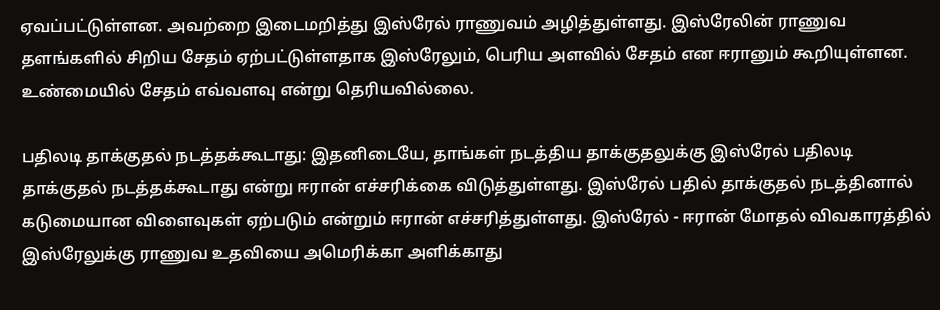ஏவப்பட்டுள்ளன. அவற்றை இடைமறித்து இஸ்ரேல் ராணுவம் அழித்துள்ளது. இஸ்ரேலின் ராணுவ தளங்களில் சிறிய சேதம் ஏற்பட்டுள்ளதாக இஸ்ரேலும், பெரிய அளவில் சேதம் என ஈரானும் கூறியுள்ளன. உண்மையில் சேதம் எவ்வளவு என்று தெரியவில்லை.

பதிலடி தாக்குதல் நடத்தக்கூடாது: இதனிடையே, தாங்கள் நடத்திய தாக்குதலுக்கு இஸ்ரேல் பதிலடி தாக்குதல் நடத்தக்கூடாது என்று ஈரான் எச்சரிக்கை விடுத்துள்ளது. இஸ்ரேல் பதில் தாக்குதல் நடத்தினால் கடுமையான விளைவுகள் ஏற்படும் என்றும் ஈரான் எச்சரித்துள்ளது. இஸ்ரேல் - ஈரான் மோதல் விவகாரத்தில் இஸ்ரேலுக்கு ராணுவ உதவியை அமெரிக்கா அளிக்காது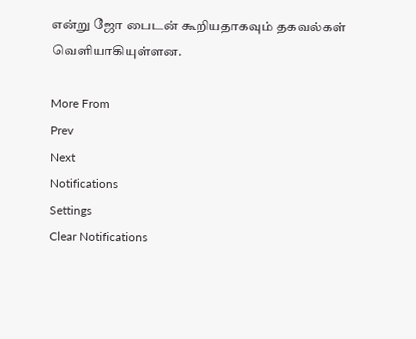என்று ஜோ பைடன் கூறியதாகவும் தகவல்கள் வெளியாகியுள்ளன.

More From
Prev
Next
Notifications
Settings
Clear Notifications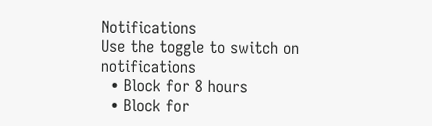Notifications
Use the toggle to switch on notifications
  • Block for 8 hours
  • Block for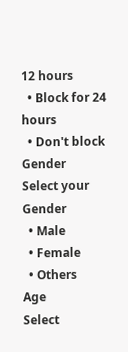12 hours
  • Block for 24 hours
  • Don't block
Gender
Select your Gender
  • Male
  • Female
  • Others
Age
Select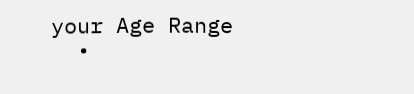your Age Range
  •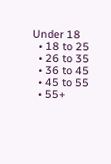Under 18
  • 18 to 25
  • 26 to 35
  • 36 to 45
  • 45 to 55
  • 55+